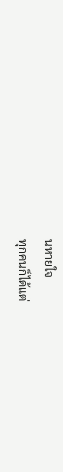นหายใจ
ทุกคนก็ได้แต่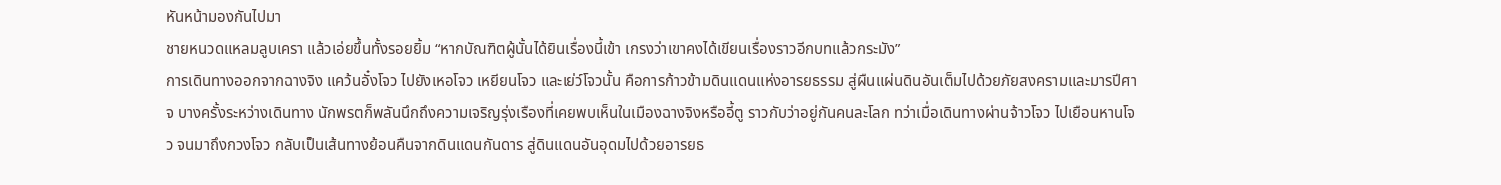หันหน้ามองกันไปมา
ชายหนวดแหลมลูบเครา แล้วเอ่ยขึ้นทั้งรอยยิ้ม “หากบัณฑิตผู้นั้นได้ยินเรื่องนี้เข้า เกรงว่าเขาคงได้เขียนเรื่องราวอีกบทแล้วกระมัง”
การเดินทางออกจากฉางจิง แคว้นอั๋งโจว ไปยังเหอโจว เหยียนโจว และเย่ว์โจวนั้น คือการก้าวข้ามดินแดนแห่งอารยธรรม สู่ผืนแผ่นดินอันเต็มไปด้วยภัยสงครามและมารปีศาจ บางครั้งระหว่างเดินทาง นักพรตก็พลันนึกถึงความเจริญรุ่งเรืองที่เคยพบเห็นในเมืองฉางจิงหรืออี้ตู ราวกับว่าอยู่กันคนละโลก ทว่าเมื่อเดินทางผ่านจ้าวโจว ไปเยือนหานโจว จนมาถึงกวงโจว กลับเป็นเส้นทางย้อนคืนจากดินแดนกันดาร สู่ดินแดนอันอุดมไปด้วยอารยธ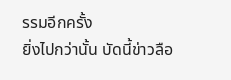รรมอีกครั้ง
ยิ่งไปกว่านั้น บัดนี้ข่าวลือ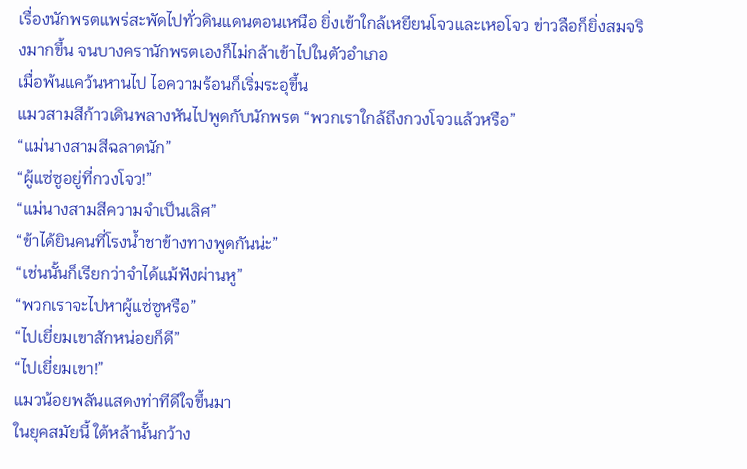เรื่องนักพรตแพร่สะพัดไปทั่วดินแดนตอนเหนือ ยิ่งเข้าใกล้เหยียนโจวและเหอโจว ข่าวลือก็ยิ่งสมจริงมากขึ้น จนบางครานักพรตเองก็ไม่กล้าเข้าไปในตัวอำเภอ
เมื่อพ้นแคว้นหานไป ไอความร้อนก็เริ่มระอุขึ้น
แมวสามสีก้าวเดินพลางหันไปพูดกับนักพรต “พวกเราใกล้ถึงกวงโจวแล้วหรือ”
“แม่นางสามสีฉลาดนัก”
“ผู้แซ่ซูอยู่ที่กวงโจว!”
“แม่นางสามสีความจำเป็นเลิศ”
“ข้าได้ยินคนที่โรงน้ำชาข้างทางพูดกันน่ะ”
“เช่นนั้นก็เรียกว่าจำได้แม้ฟังผ่านหู”
“พวกเราจะไปหาผู้แซ่ซูหรือ”
“ไปเยี่ยมเขาสักหน่อยก็ดี”
“ไปเยี่ยมเขา!”
แมวน้อยพลันแสดงท่าทีดีใจขึ้นมา
ในยุคสมัยนี้ ใต้หล้านั้นกว้าง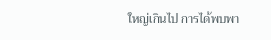ใหญ่เกินไป การได้พบพา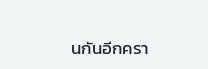นกันอีกครา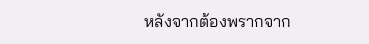หลังจากต้องพรากจาก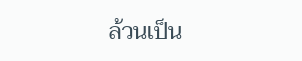ล้วนเป็น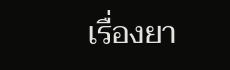เรื่องยา